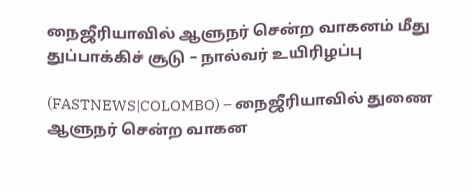நைஜீரியாவில் ஆளுநர் சென்ற வாகனம் மீது துப்பாக்கிச் சூடு – நால்வர் உயிரிழப்பு

(FASTNEWS|COLOMBO) – நைஜீரியாவில் துணை ஆளுநர் சென்ற வாகன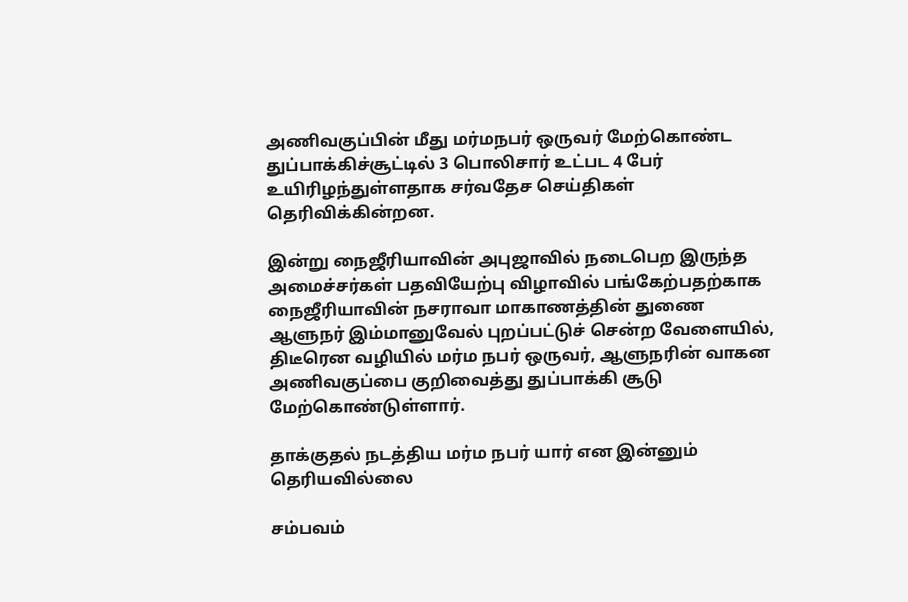அணிவகுப்பின் மீது மர்மநபர் ஒருவர் மேற்கொண்ட துப்பாக்கிச்சூட்டில் 3 பொலிசார் உட்பட 4 பேர் உயிரிழந்துள்ளதாக சர்வதேச செய்திகள் தெரிவிக்கின்றன.

இன்று நைஜீரியாவின் அபுஜாவில் நடைபெற இருந்த அமைச்சர்கள் பதவியேற்பு விழாவில் பங்கேற்பதற்காக நைஜீரியாவின் நசராவா மாகாணத்தின் துணை ஆளுநர் இம்மானுவேல் புறப்பட்டுச் சென்ற வேளையில்,
திடீரென வழியில் மர்ம நபர் ஒருவர், ஆளுநரின் வாகன அணிவகுப்பை குறிவைத்து துப்பாக்கி சூடு மேற்கொண்டுள்ளார்.

தாக்குதல் நடத்திய மர்ம நபர் யார் என இன்னும் தெரியவில்லை

சம்பவம்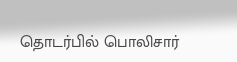தொடர்பில் பொலிசார்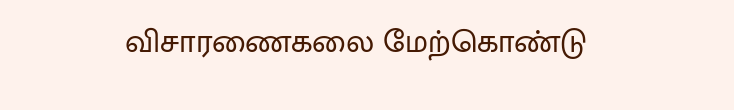விசாரணைகலை மேற்கொண்டு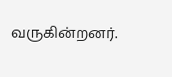வருகின்றனர்.